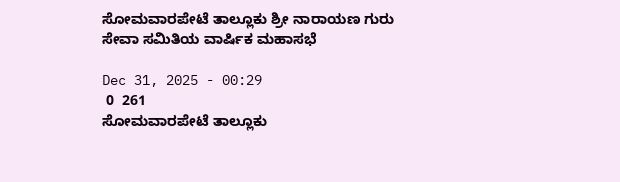ಸೋಮವಾರಪೇಟೆ ತಾಲ್ಲೂಕು ಶ್ರೀ ನಾರಾಯಣ ಗುರು ಸೇವಾ ಸಮಿತಿಯ ವಾರ್ಷಿಕ ಮಹಾಸಭೆ

Dec 31, 2025 - 00:29
 0  261
ಸೋಮವಾರಪೇಟೆ ತಾಲ್ಲೂಕು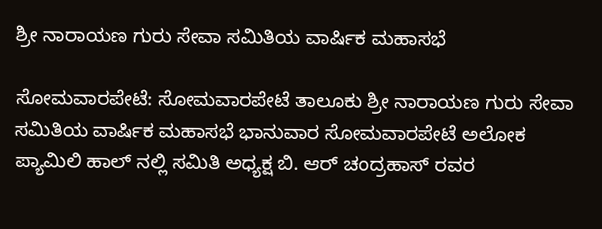ಶ್ರೀ ನಾರಾಯಣ ಗುರು ಸೇವಾ ಸಮಿತಿಯ ವಾರ್ಷಿಕ ಮಹಾಸಭೆ

ಸೋಮವಾರಪೇಟೆ: ಸೋಮವಾರಪೇಟೆ ತಾಲೂಕು ಶ್ರೀ ನಾರಾಯಣ ಗುರು ಸೇವಾ ಸಮಿತಿಯ ವಾರ್ಷಿಕ ಮಹಾಸಭೆ ಭಾನುವಾರ ಸೋಮವಾರಪೇಟೆ ಅಲೋಕ ಪ್ಯಾಮಿಲಿ ಹಾಲ್ ನಲ್ಲಿ ಸಮಿತಿ ಅಧ್ಯಕ್ಷ ಬಿ. ಆರ್ ಚಂದ್ರಹಾಸ್ ರವರ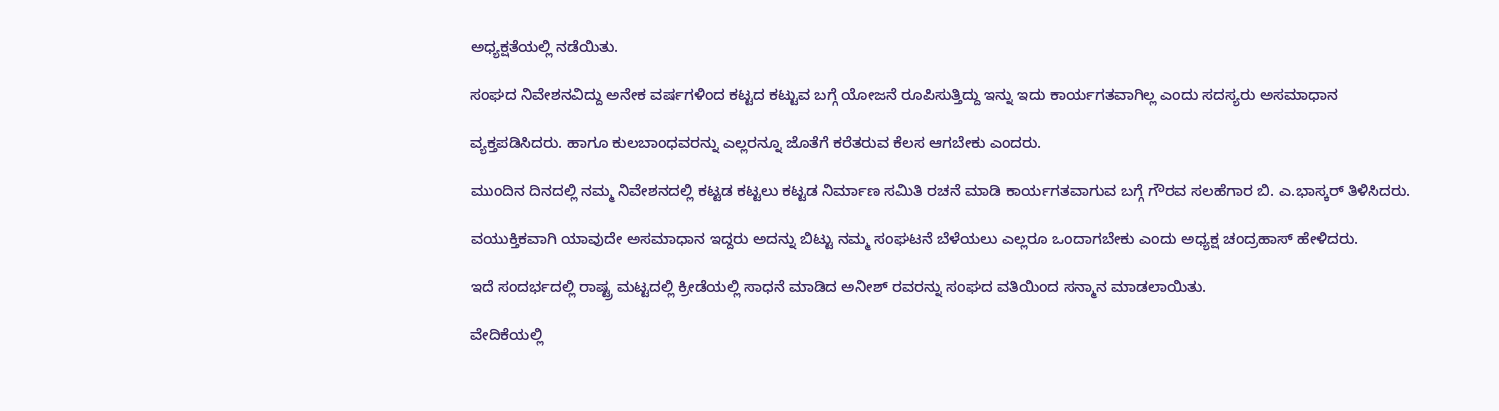ಅಧ್ಯಕ್ಷತೆಯಲ್ಲಿ ನಡೆಯಿತು.

ಸಂಘದ ನಿವೇಶನವಿದ್ದು ಅನೇಕ ವರ್ಷಗಳಿಂದ ಕಟ್ಟದ ಕಟ್ಟುವ ಬಗ್ಗೆ ಯೋಜನೆ ರೂಪಿಸುತ್ತಿದ್ದು ಇನ್ನು ಇದು ಕಾರ್ಯಗತವಾಗಿಲ್ಲ ಎಂದು ಸದಸ್ಯರು ಅಸಮಾಧಾನ

ವ್ಯಕ್ತಪಡಿಸಿದರು. ಹಾಗೂ ಕುಲಬಾಂಧವರನ್ನು ಎಲ್ಲರನ್ನೂ ಜೊತೆಗೆ ಕರೆತರುವ ಕೆಲಸ ಆಗಬೇಕು ಎಂದರು.

ಮುಂದಿನ ದಿನದಲ್ಲಿ ನಮ್ಮ ನಿವೇಶನದಲ್ಲಿ ಕಟ್ಟಡ ಕಟ್ಟಲು ಕಟ್ಟಡ ನಿರ್ಮಾಣ ಸಮಿತಿ ರಚನೆ ಮಾಡಿ ಕಾರ್ಯಗತವಾಗುವ ಬಗ್ಗೆ ಗೌರವ ಸಲಹೆಗಾರ ಬಿ. ಎ.ಭಾಸ್ಕರ್ ತಿಳಿಸಿದರು.

ವಯುಕ್ತಿಕವಾಗಿ ಯಾವುದೇ ಅಸಮಾಧಾನ ಇದ್ದರು ಅದನ್ನು ಬಿಟ್ಟು ನಮ್ಮ ಸಂಘಟನೆ ಬೆಳೆಯಲು ಎಲ್ಲರೂ ಒಂದಾಗಬೇಕು ಎಂದು ಅಧ್ಯಕ್ಷ ಚಂದ್ರಹಾಸ್ ಹೇಳಿದರು.

ಇದೆ ಸಂದರ್ಭದಲ್ಲಿ ರಾಷ್ಟ್ರ ಮಟ್ಟದಲ್ಲಿ ಕ್ರೀಡೆಯಲ್ಲಿ ಸಾಧನೆ ಮಾಡಿದ ಅನೀಶ್ ರವರನ್ನು ಸಂಘದ ವತಿಯಿಂದ ಸನ್ಮಾನ ಮಾಡಲಾಯಿತು.

ವೇದಿಕೆಯಲ್ಲಿ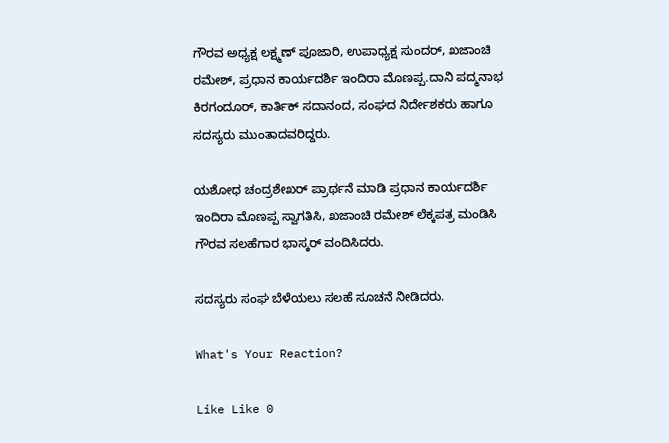ಗೌರವ ಅಧ್ಯಕ್ಷ ಲಕ್ಷ್ಮಣ್ ಪೂಜಾರಿ, ಉಪಾಧ್ಯಕ್ಷ ಸುಂದರ್, ಖಜಾಂಚಿ ರಮೇಶ್, ಪ್ರಧಾನ ಕಾರ್ಯದರ್ಶಿ ಇಂದಿರಾ ಮೊಣಪ್ಪ.ದಾನಿ ಪದ್ಮನಾಭ ಕಿರಗಂದೂರ್, ಕಾರ್ತಿಕ್ ಸದಾನಂದ, ಸಂಘದ ನಿರ್ದೇಶಕರು ಹಾಗೂ ಸದಸ್ಯರು ಮುಂತಾದವರಿದ್ದರು.

ಯಶೋಧ ಚಂದ್ರಶೇಖರ್ ಪ್ರಾರ್ಥನೆ ಮಾಡಿ ಪ್ರಧಾನ ಕಾರ್ಯದರ್ಶಿ ಇಂದಿರಾ ಮೊಣಪ್ಪ ಸ್ವಾಗತಿಸಿ, ಖಜಾಂಚಿ ರಮೇಶ್ ಲೆಕ್ಕಪತ್ರ ಮಂಡಿಸಿ ಗೌರವ ಸಲಹೆಗಾರ ಭಾಸ್ಕರ್ ವಂದಿಸಿದರು.

ಸದಸ್ಯರು ಸಂಘ ಬೆಳೆಯಲು ಸಲಹೆ ಸೂಚನೆ ನೀಡಿದರು.

What's Your Reaction?

Like Like 0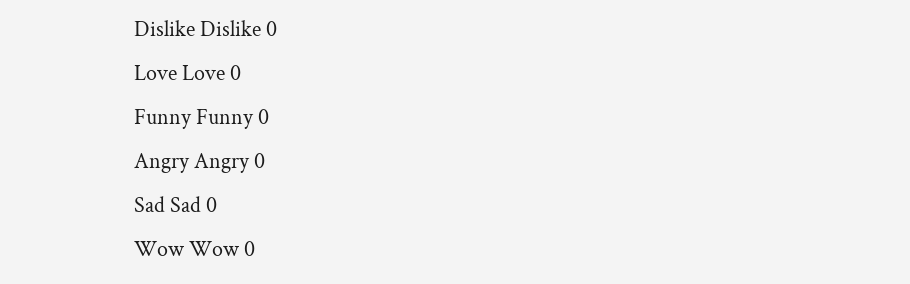Dislike Dislike 0
Love Love 0
Funny Funny 0
Angry Angry 0
Sad Sad 0
Wow Wow 0